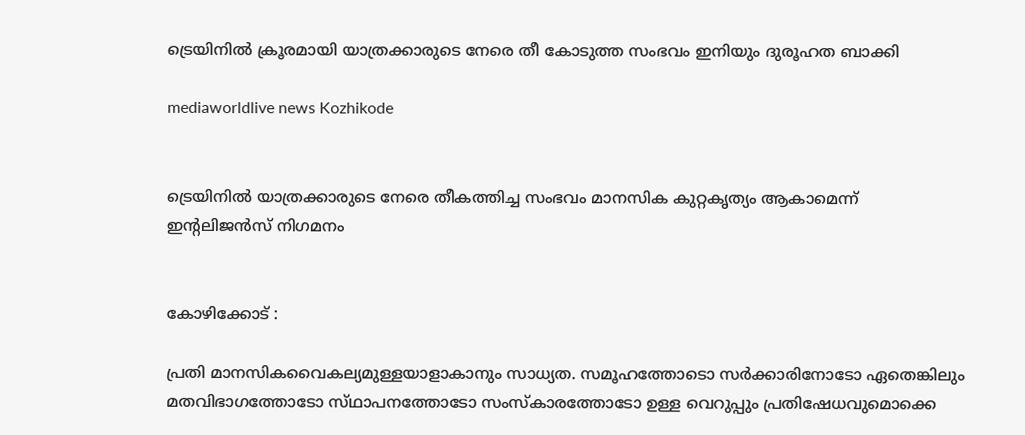ട്രെയിനിൽ ക്രൂരമായി യാത്രക്കാരുടെ നേരെ തീ കോടുത്ത സംഭവം ഇനിയും ദുരൂഹത ബാക്കി

mediaworldlive news Kozhikode


ട്രെയിനിൽ യാത്രക്കാരുടെ നേരെ തീകത്തിച്ച സംഭവം മാനസിക കുറ്റകൃത്യം ആകാമെന്ന്            ഇന്റലിജൻസ് നിഗമനം


കോഴിക്കോട് :

പ്രതി മാനസികവൈകല്യമുള്ളയാളാകാനും സാധ്യത. സമൂഹത്തോടൊ സര്‍ക്കാരിനോടോ ഏതെങ്കിലും മതവിഭാഗത്തോടോ സ്‌ഥാപനത്തോടോ സംസ്‌കാരത്തോടോ ഉള്ള വെറുപ്പും പ്രതിഷേധവുമൊക്കെ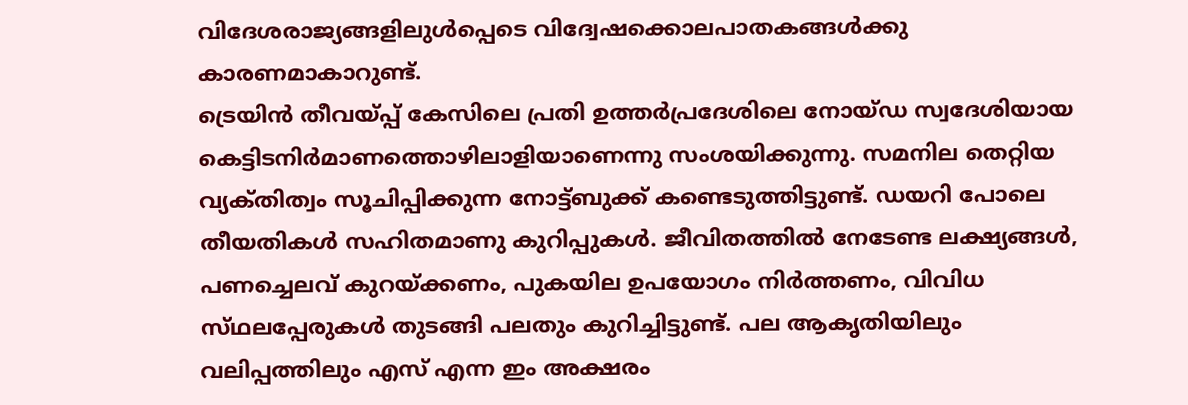വിദേശരാജ്യങ്ങളിലുള്‍പ്പെടെ വിദ്വേഷക്കൊലപാതകങ്ങള്‍ക്കു കാരണമാകാറുണ്ട്‌.
ട്രെയിന്‍ തീവയ്‌പ്പ്‌ കേസിലെ പ്രതി ഉത്തര്‍പ്രദേശിലെ നോയ്‌ഡ സ്വദേശിയായ കെട്ടിടനിര്‍മാണത്തൊഴിലാളിയാണെന്നു സംശയിക്കുന്നു. സമനില തെറ്റിയ വ്യക്‌തിത്വം സൂചിപ്പിക്കുന്ന നോട്ട്‌ബുക്ക്‌ കണ്ടെടുത്തിട്ടുണ്ട്‌. ഡയറി പോലെ തീയതികള്‍ സഹിതമാണു കുറിപ്പുകള്‍. ജീവിതത്തില്‍ നേടേണ്ട ലക്ഷ്യങ്ങള്‍, പണച്ചെലവ്‌ കുറയ്‌ക്കണം, പുകയില ഉപയോഗം നിര്‍ത്തണം, വിവിധ സ്‌ഥലപ്പേരുകള്‍ തുടങ്ങി പലതും കുറിച്ചിട്ടുണ്ട്‌. പല ആകൃതിയിലും വലിപ്പത്തിലും എസ്‌ എന്ന ഇം അക്ഷരം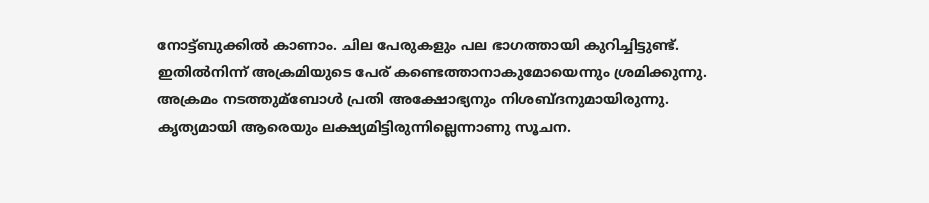നോട്ട്‌ബുക്കില്‍ കാണാം. ചില പേരുകളും പല ഭാഗത്തായി കുറിച്ചിട്ടുണ്ട്‌. ഇതില്‍നിന്ന്‌ അക്രമിയുടെ പേര്‌ കണ്ടെത്താനാകുമോയെന്നും ശ്രമിക്കുന്നു.
അക്രമം നടത്തുമ്ബോള്‍ പ്രതി അക്ഷോഭ്യനും നിശബ്‌ദനുമായിരുന്നു. കൃത്യമായി ആരെയും ലക്ഷ്യമിട്ടിരുന്നില്ലെന്നാണു സൂചന.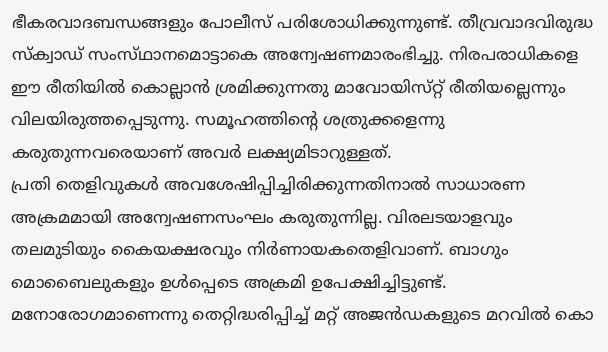ഭീകരവാദബന്ധങ്ങളും പോലീസ്‌ പരിശോധിക്കുന്നുണ്ട്‌. തീവ്രവാദവിരുദ്ധ സ്‌ക്വാഡ്‌ സംസ്‌ഥാനമൊട്ടാകെ അന്വേഷണമാരംഭിച്ചു. നിരപരാധികളെ ഈ രീതിയില്‍ കൊല്ലാന്‍ ശ്രമിക്കുന്നതു മാവോയിസ്‌റ്റ്‌ രീതിയല്ലെന്നും വിലയിരുത്തപ്പെടുന്നു. സമൂഹത്തിന്റെ ശത്രുക്കളെന്നു കരുതുന്നവരെയാണ്‌ അവര്‍ ലക്ഷ്യമിടാറുള്ളത്‌.
പ്രതി തെളിവുകള്‍ അവശേഷിപ്പിച്ചിരിക്കുന്നതിനാല്‍ സാധാരണ അക്രമമായി അന്വേഷണസംഘം കരുതുന്നില്ല. വിരലടയാളവും തലമുടിയും കൈയക്ഷരവും നിര്‍ണായകതെളിവാണ്‌. ബാഗും മൊബൈലുകളും ഉള്‍പ്പെടെ അക്രമി ഉപേക്ഷിച്ചിട്ടുണ്ട്‌. മനോരോഗമാണെന്നു തെറ്റിദ്ധരിപ്പിച്ച്‌ മറ്റ്‌ അജന്‍ഡകളുടെ മറവില്‍ കൊ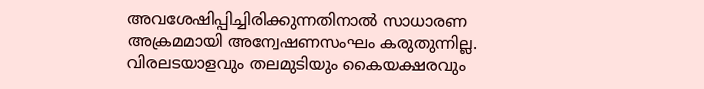അവശേഷിപ്പിച്ചിരിക്കുന്നതിനാല്‍ സാധാരണ അക്രമമായി അന്വേഷണസംഘം കരുതുന്നില്ല. വിരലടയാളവും തലമുടിയും കൈയക്ഷരവും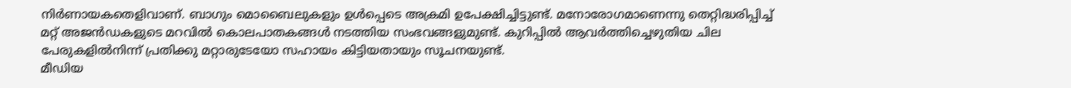നിര്‍ണായകതെളിവാണ്‌. ബാഗും മൊബൈലുകളും ഉള്‍പ്പെടെ അക്രമി ഉപേക്ഷിച്ചിട്ടുണ്ട്‌. മനോരോഗമാണെന്നു തെറ്റിദ്ധരിപ്പിച്ച്‌ മറ്റ്‌ അജന്‍ഡകളുടെ മറവില്‍ കൊലപാതകങ്ങള്‍ നടത്തിയ സംഭവങ്ങളുമുണ്ട്‌. കുറിപ്പില്‍ ആവര്‍ത്തിച്ചെഴുതിയ ചില പേരുകളില്‍നിന്ന്‌ പ്രതിക്കു മറ്റാരുടേയോ സഹായം കിട്ടിയതായും സൂചനയുണ്ട്‌.
മീഡിയ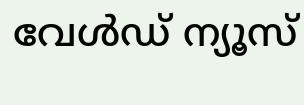വേൾഡ് ന്യൂസ്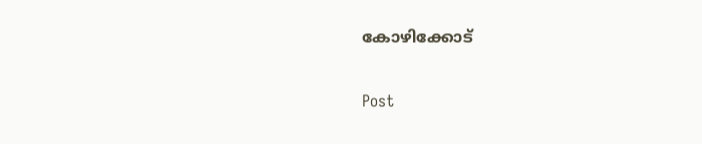കോഴിക്കോട്

Post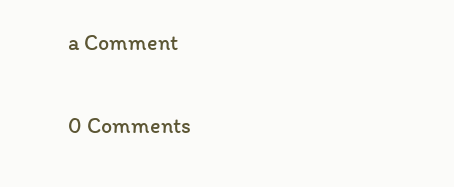a Comment

0 Comments